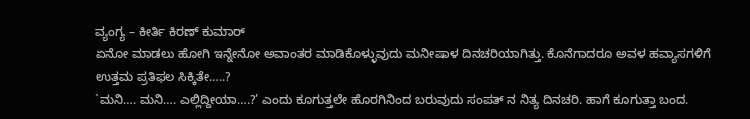ವ್ಯಂಗ್ಯ – ಕೀರ್ತಿ ಕಿರಣ್ ಕುಮಾರ್
ಏನೋ ಮಾಡಲು ಹೋಗಿ ಇನ್ನೇನೋ ಅವಾಂತರ ಮಾಡಿಕೊಳ್ಳುವುದು ಮನೀಷಾಳ ದಿನಚರಿಯಾಗಿತ್ತು. ಕೊನೆಗಾದರೂ ಅವಳ ಹವ್ಯಾಸಗಳಿಗೆ ಉತ್ತಮ ಪ್ರತಿಫಲ ಸಿಕ್ಕಿತೇ…..?
`ಮನಿ…. ಮನಿ…. ಎಲ್ಲಿದ್ದೀಯಾ….?’ ಎಂದು ಕೂಗುತ್ತಲೇ ಹೊರಗಿನಿಂದ ಬರುವುದು ಸಂಪತ್ ನ ನಿತ್ಯ ದಿನಚರಿ. ಹಾಗೆ ಕೂಗುತ್ತಾ ಬಂದ.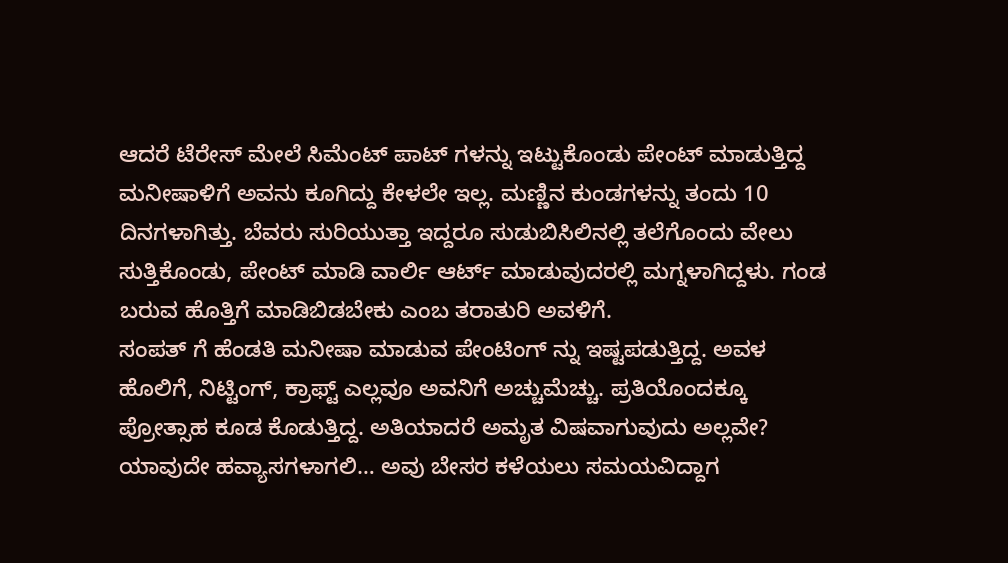ಆದರೆ ಟೆರೇಸ್ ಮೇಲೆ ಸಿಮೆಂಟ್ ಪಾಟ್ ಗಳನ್ನು ಇಟ್ಟುಕೊಂಡು ಪೇಂಟ್ ಮಾಡುತ್ತಿದ್ದ ಮನೀಷಾಳಿಗೆ ಅವನು ಕೂಗಿದ್ದು ಕೇಳಲೇ ಇಲ್ಲ. ಮಣ್ಣಿನ ಕುಂಡಗಳನ್ನು ತಂದು 10 ದಿನಗಳಾಗಿತ್ತು. ಬೆವರು ಸುರಿಯುತ್ತಾ ಇದ್ದರೂ ಸುಡುಬಿಸಿಲಿನಲ್ಲಿ ತಲೆಗೊಂದು ವೇಲು ಸುತ್ತಿಕೊಂಡು, ಪೇಂಟ್ ಮಾಡಿ ವಾರ್ಲಿ ಆರ್ಟ್ ಮಾಡುವುದರಲ್ಲಿ ಮಗ್ನಳಾಗಿದ್ದಳು. ಗಂಡ ಬರುವ ಹೊತ್ತಿಗೆ ಮಾಡಿಬಿಡಬೇಕು ಎಂಬ ತರಾತುರಿ ಅವಳಿಗೆ.
ಸಂಪತ್ ಗೆ ಹೆಂಡತಿ ಮನೀಷಾ ಮಾಡುವ ಪೇಂಟಿಂಗ್ ನ್ನು ಇಷ್ಟಪಡುತ್ತಿದ್ದ. ಅವಳ ಹೊಲಿಗೆ, ನಿಟ್ಟಿಂಗ್, ಕ್ರಾಫ್ಟ್ ಎಲ್ಲವೂ ಅವನಿಗೆ ಅಚ್ಚುಮೆಚ್ಚು. ಪ್ರತಿಯೊಂದಕ್ಕೂ ಪ್ರೋತ್ಸಾಹ ಕೂಡ ಕೊಡುತ್ತಿದ್ದ. ಅತಿಯಾದರೆ ಅಮೃತ ವಿಷವಾಗುವುದು ಅಲ್ಲವೇ? ಯಾವುದೇ ಹವ್ಯಾಸಗಳಾಗಲಿ… ಅವು ಬೇಸರ ಕಳೆಯಲು ಸಮಯವಿದ್ದಾಗ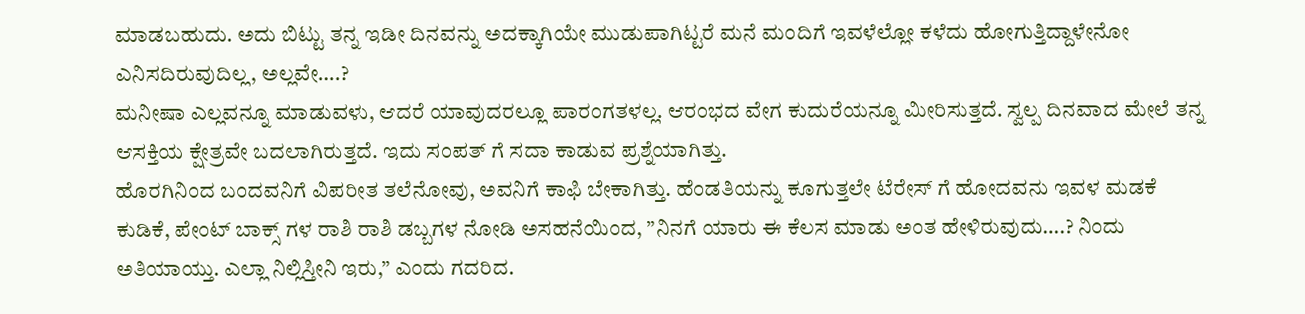ಮಾಡಬಹುದು. ಅದು ಬಿಟ್ಟು ತನ್ನ ಇಡೀ ದಿನವನ್ನು ಅದಕ್ಕಾಗಿಯೇ ಮುಡುಪಾಗಿಟ್ಟರೆ ಮನೆ ಮಂದಿಗೆ ಇವಳೆಲ್ಲೋ ಕಳೆದು ಹೋಗುತ್ತಿದ್ದಾಳೇನೋ ಎನಿಸದಿರುವುದಿಲ್ಲ, ಅಲ್ಲವೇ….?
ಮನೀಷಾ ಎಲ್ಲವನ್ನೂ ಮಾಡುವಳು, ಆದರೆ ಯಾವುದರಲ್ಲೂ ಪಾರಂಗತಳಲ್ಲ. ಆರಂಭದ ವೇಗ ಕುದುರೆಯನ್ನೂ ಮೀರಿಸುತ್ತದೆ. ಸ್ವಲ್ಪ ದಿನವಾದ ಮೇಲೆ ತನ್ನ ಆಸಕ್ತಿಯ ಕ್ಷೇತ್ರವೇ ಬದಲಾಗಿರುತ್ತದೆ. ಇದು ಸಂಪತ್ ಗೆ ಸದಾ ಕಾಡುವ ಪ್ರಶ್ನೆಯಾಗಿತ್ತು.
ಹೊರಗಿನಿಂದ ಬಂದವನಿಗೆ ವಿಪರೀತ ತಲೆನೋವು, ಅವನಿಗೆ ಕಾಫಿ ಬೇಕಾಗಿತ್ತು. ಹೆಂಡತಿಯನ್ನು ಕೂಗುತ್ತಲೇ ಟೆರೇಸ್ ಗೆ ಹೋದವನು ಇವಳ ಮಡಕೆ ಕುಡಿಕೆ, ಪೇಂಟ್ ಬಾಕ್ಸ್ ಗಳ ರಾಶಿ ರಾಶಿ ಡಬ್ಬಗಳ ನೋಡಿ ಅಸಹನೆಯಿಂದ, ”ನಿನಗೆ ಯಾರು ಈ ಕೆಲಸ ಮಾಡು ಅಂತ ಹೇಳಿರುವುದು….? ನಿಂದು ಅತಿಯಾಯ್ತು. ಎಲ್ಲಾ ನಿಲ್ಲಿಸ್ತೀನಿ ಇರು,” ಎಂದು ಗದರಿದ.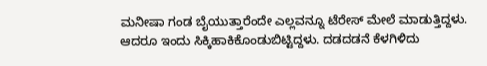ಮನೀಷಾ ಗಂಡ ಬೈಯುತ್ತಾರೆಂದೇ ಎಲ್ಲವನ್ನೂ ಟೆರೇಸ್ ಮೇಲೆ ಮಾಡುತ್ತಿದ್ದಳು. ಆದರೂ ಇಂದು ಸಿಕ್ಕಿಹಾಕಿಕೊಂಡುಬಿಟ್ಟಿದ್ದಳು. ದಡದಡನೆ ಕೆಳಗಿಳಿದು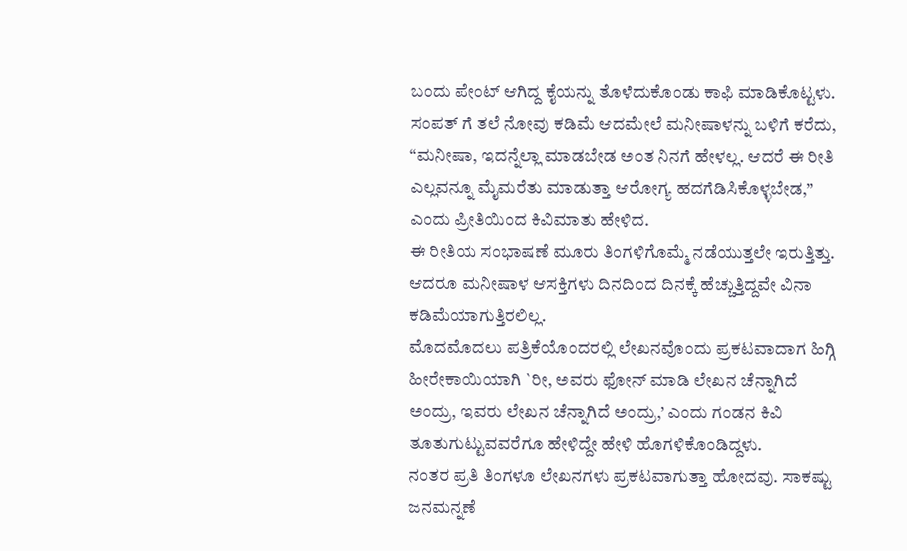ಬಂದು ಪೇಂಟ್ ಆಗಿದ್ದ ಕೈಯನ್ನು ತೊಳೆದುಕೊಂಡು ಕಾಫಿ ಮಾಡಿಕೊಟ್ಟಳು.
ಸಂಪತ್ ಗೆ ತಲೆ ನೋವು ಕಡಿಮೆ ಆದಮೇಲೆ ಮನೀಷಾಳನ್ನು ಬಳಿಗೆ ಕರೆದು, “ಮನೀಷಾ, ಇದನ್ನೆಲ್ಲಾ ಮಾಡಬೇಡ ಅಂತ ನಿನಗೆ ಹೇಳಲ್ಲ. ಆದರೆ ಈ ರೀತಿ ಎಲ್ಲವನ್ನೂ ಮೈಮರೆತು ಮಾಡುತ್ತಾ ಆರೋಗ್ಯ ಹದಗೆಡಿಸಿಕೊಳ್ಳಬೇಡ,” ಎಂದು ಪ್ರೀತಿಯಿಂದ ಕಿವಿಮಾತು ಹೇಳಿದ.
ಈ ರೀತಿಯ ಸಂಭಾಷಣೆ ಮೂರು ತಿಂಗಳಿಗೊಮ್ಮೆ ನಡೆಯುತ್ತಲೇ ಇರುತ್ತಿತ್ತು. ಆದರೂ ಮನೀಷಾಳ ಆಸಕ್ತಿಗಳು ದಿನದಿಂದ ದಿನಕ್ಕೆ ಹೆಚ್ಚುತ್ತಿದ್ದವೇ ವಿನಾ ಕಡಿಮೆಯಾಗುತ್ತಿರಲಿಲ್ಲ.
ಮೊದಮೊದಲು ಪತ್ರಿಕೆಯೊಂದರಲ್ಲಿ ಲೇಖನವೊಂದು ಪ್ರಕಟವಾದಾಗ ಹಿಗ್ಗಿ ಹೀರೇಕಾಯಿಯಾಗಿ `ರೀ, ಅವರು ಫೋನ್ ಮಾಡಿ ಲೇಖನ ಚೆನ್ನಾಗಿದೆ ಅಂದ್ರು, ಇವರು ಲೇಖನ ಚೆನ್ನಾಗಿದೆ ಅಂದ್ರು,’ ಎಂದು ಗಂಡನ ಕಿವಿ ತೂತುಗುಟ್ಟುವವರೆಗೂ ಹೇಳಿದ್ದೇ ಹೇಳಿ ಹೊಗಳಿಕೊಂಡಿದ್ದಳು.
ನಂತರ ಪ್ರತಿ ತಿಂಗಳೂ ಲೇಖನಗಳು ಪ್ರಕಟವಾಗುತ್ತಾ ಹೋದವು. ಸಾಕಷ್ಟು ಜನಮನ್ನಣೆ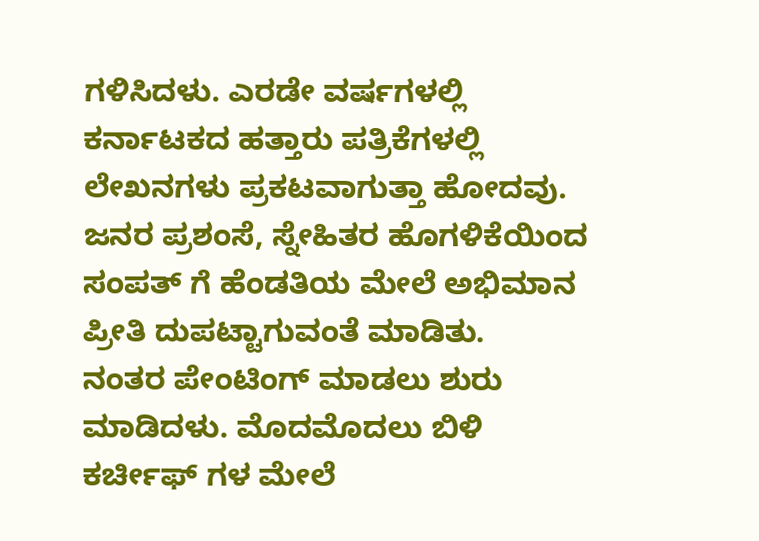ಗಳಿಸಿದಳು. ಎರಡೇ ವರ್ಷಗಳಲ್ಲಿ ಕರ್ನಾಟಕದ ಹತ್ತಾರು ಪತ್ರಿಕೆಗಳಲ್ಲಿ ಲೇಖನಗಳು ಪ್ರಕಟವಾಗುತ್ತಾ ಹೋದವು. ಜನರ ಪ್ರಶಂಸೆ, ಸ್ನೇಹಿತರ ಹೊಗಳಿಕೆಯಿಂದ ಸಂಪತ್ ಗೆ ಹೆಂಡತಿಯ ಮೇಲೆ ಅಭಿಮಾನ ಪ್ರೀತಿ ದುಪಟ್ಟಾಗುವಂತೆ ಮಾಡಿತು.
ನಂತರ ಪೇಂಟಿಂಗ್ ಮಾಡಲು ಶುರು ಮಾಡಿದಳು. ಮೊದಮೊದಲು ಬಿಳಿ ಕರ್ಚೀಫ್ ಗಳ ಮೇಲೆ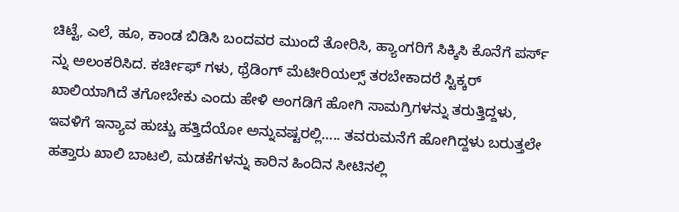ಚಿಟ್ಟೆ, ಎಲೆ, ಹೂ, ಕಾಂಡ ಬಿಡಿಸಿ ಬಂದವರ ಮುಂದೆ ತೋರಿಸಿ, ಹ್ಯಾಂಗರಿಗೆ ಸಿಕ್ಕಿಸಿ ಕೊನೆಗೆ ಪರ್ಸ್ ನ್ನು ಅಲಂಕರಿಸಿದ. ಕರ್ಚೀಫ್ ಗಳು, ಥ್ರೆಡಿಂಗ್ ಮೆಟೀರಿಯಲ್ಸ್ ತರಬೇಕಾದರೆ ಸ್ಟಿಕ್ಕರ್ ಖಾಲಿಯಾಗಿದೆ ತಗೋಬೇಕು ಎಂದು ಹೇಳಿ ಅಂಗಡಿಗೆ ಹೋಗಿ ಸಾಮಗ್ರಿಗಳನ್ನು ತರುತ್ತಿದ್ದಳು, ಇವಳಿಗೆ ಇನ್ಯಾವ ಹುಚ್ಚು ಹತ್ತಿದೆಯೋ ಅನ್ನುವಷ್ಟರಲ್ಲಿ….. ತವರುಮನೆಗೆ ಹೋಗಿದ್ದಳು ಬರುತ್ತಲೇ ಹತ್ತಾರು ಖಾಲಿ ಬಾಟಲಿ, ಮಡಕೆಗಳನ್ನು ಕಾರಿನ ಹಿಂದಿನ ಸೀಟಿನಲ್ಲಿ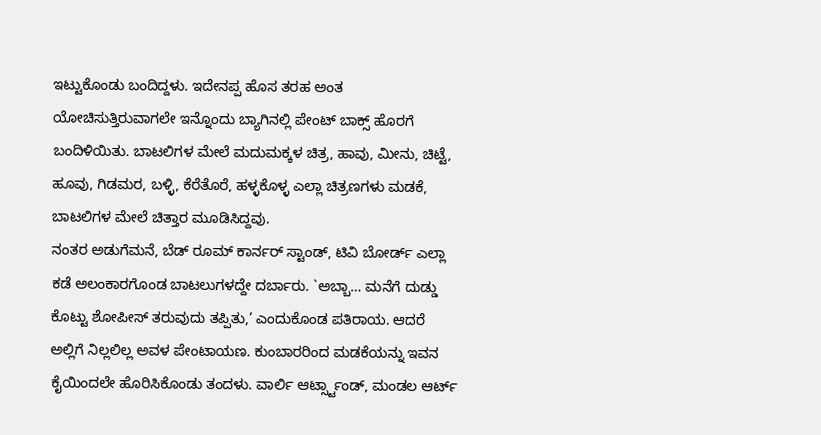ಇಟ್ಟುಕೊಂಡು ಬಂದಿದ್ದಳು. ಇದೇನಪ್ಪ ಹೊಸ ತರಹ ಅಂತ ಯೋಚಿಸುತ್ತಿರುವಾಗಲೇ ಇನ್ನೊಂದು ಬ್ಯಾಗಿನಲ್ಲಿ ಪೇಂಟ್ ಬಾಕ್ಸ್ ಹೊರಗೆ ಬಂದಿಳಿಯಿತು. ಬಾಟಲಿಗಳ ಮೇಲೆ ಮದುಮಕ್ಕಳ ಚಿತ್ರ, ಹಾವು, ಮೀನು, ಚಿಟ್ಟೆ, ಹೂವು, ಗಿಡಮರ, ಬಳ್ಳಿ, ಕೆರೆತೊರೆ, ಹಳ್ಳಕೊಳ್ಳ ಎಲ್ಲಾ ಚಿತ್ರಣಗಳು ಮಡಕೆ, ಬಾಟಲಿಗಳ ಮೇಲೆ ಚಿತ್ತಾರ ಮೂಡಿಸಿದ್ದವು.
ನಂತರ ಅಡುಗೆಮನೆ, ಬೆಡ್ ರೂಮ್ ಕಾರ್ನರ್ ಸ್ಟಾಂಡ್, ಟಿವಿ ಬೋರ್ಡ್ ಎಲ್ಲಾ ಕಡೆ ಅಲಂಕಾರಗೊಂಡ ಬಾಟಲುಗಳದ್ದೇ ದರ್ಬಾರು. `ಅಬ್ಬಾ… ಮನೆಗೆ ದುಡ್ಡು ಕೊಟ್ಟು ಶೋಪೀಸ್ ತರುವುದು ತಪ್ಪಿತು,’ ಎಂದುಕೊಂಡ ಪತಿರಾಯ. ಆದರೆ ಅಲ್ಲಿಗೆ ನಿಲ್ಲಲಿಲ್ಲ ಅವಳ ಪೇಂಟಾಯಣ. ಕುಂಬಾರರಿಂದ ಮಡಕೆಯನ್ನು ಇವನ ಕೈಯಿಂದಲೇ ಹೊರಿಸಿಕೊಂಡು ತಂದಳು. ವಾರ್ಲಿ ಆರ್ಟ್ಸ್ಟಾಂಡ್, ಮಂಡಲ ಆರ್ಟ್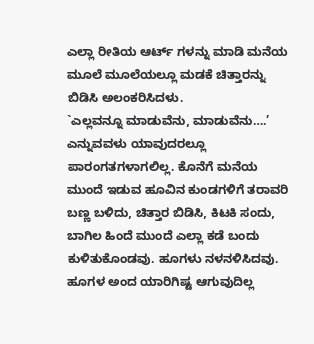ಎಲ್ಲಾ ರೀತಿಯ ಆರ್ಟ್ ಗಳನ್ನು ಮಾಡಿ ಮನೆಯ ಮೂಲೆ ಮೂಲೆಯಲ್ಲೂ ಮಡಕೆ ಚಿತ್ತಾರನ್ನು ಬಿಡಿಸಿ ಅಲಂಕರಿಸಿದಳು.
`ಎಲ್ಲವನ್ನೂ ಮಾಡುವೆನು, ಮಾಡುವೆನು….’ ಎನ್ನುವವಳು ಯಾವುದರಲ್ಲೂ ಪಾರಂಗತಗಳಾಗಲಿಲ್ಲ. ಕೊನೆಗೆ ಮನೆಯ ಮುಂದೆ ಇಡುವ ಹೂವಿನ ಕುಂಡಗಳಿಗೆ ತರಾವರಿ ಬಣ್ಣ ಬಳಿದು, ಚಿತ್ತಾರ ಬಿಡಿಸಿ, ಕಿಟಕಿ ಸಂದು, ಬಾಗಿಲ ಹಿಂದೆ ಮುಂದೆ ಎಲ್ಲಾ ಕಡೆ ಬಂದು ಕುಳಿತುಕೊಂಡವು. ಹೂಗಳು ನಳನಳಿಸಿದವು.
ಹೂಗಳ ಅಂದ ಯಾರಿಗಿಷ್ಟ ಆಗುವುದಿಲ್ಲ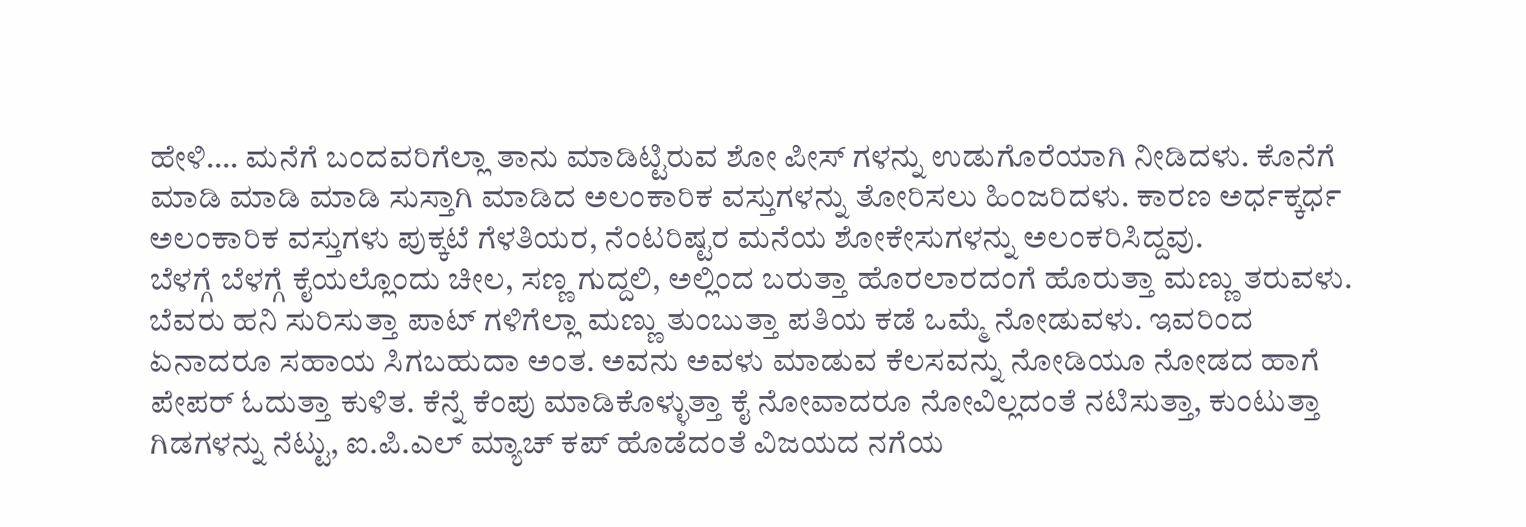ಹೇಳಿ…. ಮನೆಗೆ ಬಂದವರಿಗೆಲ್ಲಾ ತಾನು ಮಾಡಿಟ್ಟಿರುವ ಶೋ ಪೀಸ್ ಗಳನ್ನು ಉಡುಗೊರೆಯಾಗಿ ನೀಡಿದಳು. ಕೊನೆಗೆ ಮಾಡಿ ಮಾಡಿ ಮಾಡಿ ಸುಸ್ತಾಗಿ ಮಾಡಿದ ಅಲಂಕಾರಿಕ ವಸ್ತುಗಳನ್ನು ತೋರಿಸಲು ಹಿಂಜರಿದಳು. ಕಾರಣ ಅರ್ಧಕ್ಕರ್ಧ ಅಲಂಕಾರಿಕ ವಸ್ತುಗಳು ಪುಕ್ಕಟೆ ಗೆಳತಿಯರ, ನೆಂಟರಿಷ್ಟರ ಮನೆಯ ಶೋಕೇಸುಗಳನ್ನು ಅಲಂಕರಿಸಿದ್ದವು.
ಬೆಳಗ್ಗೆ ಬೆಳಗ್ಗೆ ಕೈಯಲ್ಲೊಂದು ಚೀಲ, ಸಣ್ಣ ಗುದ್ದಲಿ, ಅಲ್ಲಿಂದ ಬರುತ್ತಾ ಹೊರಲಾರದಂಗೆ ಹೊರುತ್ತಾ ಮಣ್ಣು ತರುವಳು. ಬೆವರು ಹನಿ ಸುರಿಸುತ್ತಾ ಪಾಟ್ ಗಳಿಗೆಲ್ಲಾ ಮಣ್ಣು ತುಂಬುತ್ತಾ ಪತಿಯ ಕಡೆ ಒಮ್ಮೆ ನೋಡುವಳು. ಇವರಿಂದ ಏನಾದರೂ ಸಹಾಯ ಸಿಗಬಹುದಾ ಅಂತ. ಅವನು ಅವಳು ಮಾಡುವ ಕೆಲಸವನ್ನು ನೋಡಿಯೂ ನೋಡದ ಹಾಗೆ ಪೇಪರ್ ಓದುತ್ತಾ ಕುಳಿತ. ಕೆನ್ನೆ ಕೆಂಪು ಮಾಡಿಕೊಳ್ಳುತ್ತಾ ಕೈ ನೋವಾದರೂ ನೋವಿಲ್ಲದಂತೆ ನಟಿಸುತ್ತಾ, ಕುಂಟುತ್ತಾ ಗಿಡಗಳನ್ನು ನೆಟ್ಟು, ಐ.ಪಿ.ಎಲ್ ಮ್ಯಾಚ್ ಕಪ್ ಹೊಡೆದಂತೆ ವಿಜಯದ ನಗೆಯ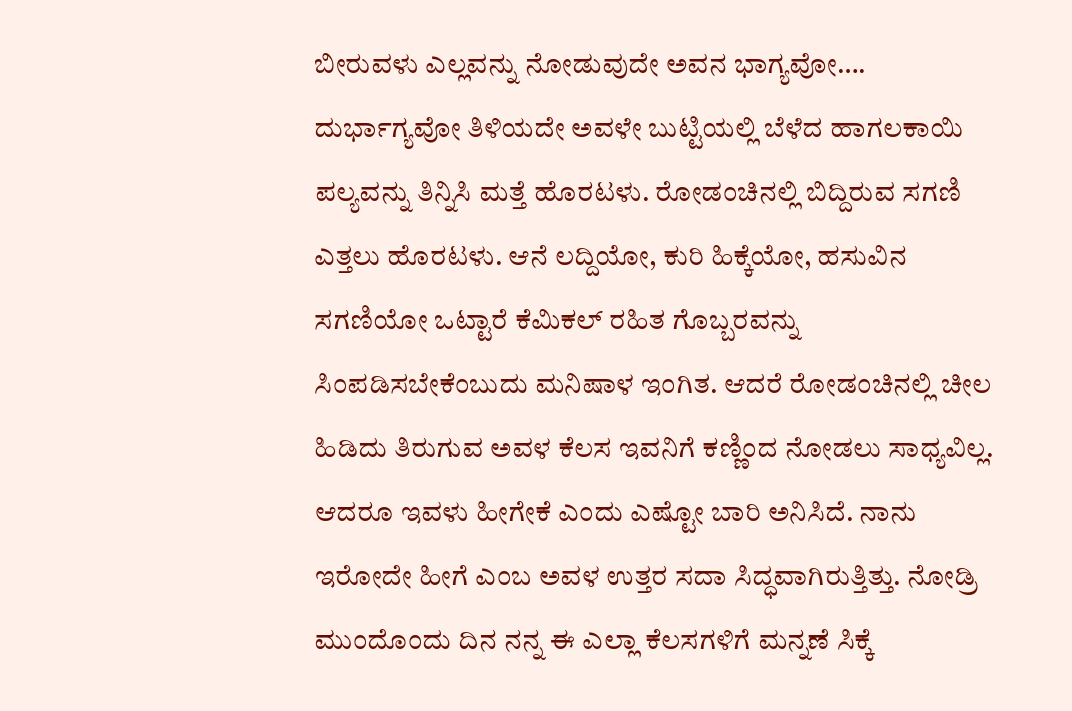ಬೀರುವಳು ಎಲ್ಲವನ್ನು ನೋಡುವುದೇ ಅವನ ಭಾಗ್ಯವೋ…. ದುರ್ಭಾಗ್ಯವೋ ತಿಳಿಯದೇ ಅವಳೇ ಬುಟ್ಟಿಯಲ್ಲಿ ಬೆಳೆದ ಹಾಗಲಕಾಯಿ ಪಲ್ಯವನ್ನು ತಿನ್ನಿಸಿ ಮತ್ತೆ ಹೊರಟಳು. ರೋಡಂಚಿನಲ್ಲಿ ಬಿದ್ದಿರುವ ಸಗಣಿ ಎತ್ತಲು ಹೊರಟಳು. ಆನೆ ಲದ್ದಿಯೋ, ಕುರಿ ಹಿಕ್ಕೆಯೋ, ಹಸುವಿನ ಸಗಣಿಯೋ ಒಟ್ಟಾರೆ ಕೆಮಿಕಲ್ ರಹಿತ ಗೊಬ್ಬರವನ್ನು ಸಿಂಪಡಿಸಬೇಕೆಂಬುದು ಮನಿಷಾಳ ಇಂಗಿತ. ಆದರೆ ರೋಡಂಚಿನಲ್ಲಿ ಚೀಲ ಹಿಡಿದು ತಿರುಗುವ ಅವಳ ಕೆಲಸ ಇವನಿಗೆ ಕಣ್ಣಿಂದ ನೋಡಲು ಸಾಧ್ಯವಿಲ್ಲ. ಆದರೂ ಇವಳು ಹೀಗೇಕೆ ಎಂದು ಎಷ್ಟೋ ಬಾರಿ ಅನಿಸಿದೆ. ನಾನು ಇರೋದೇ ಹೀಗೆ ಎಂಬ ಅವಳ ಉತ್ತರ ಸದಾ ಸಿದ್ಧವಾಗಿರುತ್ತಿತ್ತು. ನೋಡ್ರಿ ಮುಂದೊಂದು ದಿನ ನನ್ನ ಈ ಎಲ್ಲಾ ಕೆಲಸಗಳಿಗೆ ಮನ್ನಣೆ ಸಿಕ್ಕೆ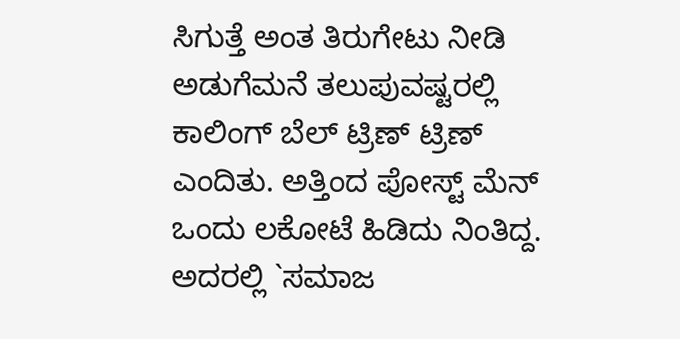ಸಿಗುತ್ತೆ ಅಂತ ತಿರುಗೇಟು ನೀಡಿ ಅಡುಗೆಮನೆ ತಲುಪುವಷ್ಟರಲ್ಲಿ ಕಾಲಿಂಗ್ ಬೆಲ್ ಟ್ರಿಣ್ ಟ್ರಿಣ್ ಎಂದಿತು. ಅತ್ತಿಂದ ಪೋಸ್ಟ್ ಮೆನ್ ಒಂದು ಲಕೋಟೆ ಹಿಡಿದು ನಿಂತಿದ್ದ. ಅದರಲ್ಲಿ `ಸಮಾಜ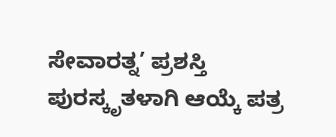ಸೇವಾರತ್ನ’ ಪ್ರಶಸ್ತಿ ಪುರಸ್ಕೃತಳಾಗಿ ಆಯ್ಕೆ ಪತ್ರ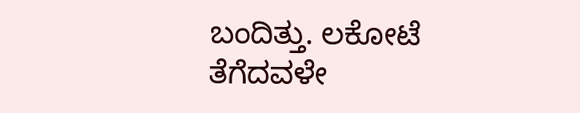ಬಂದಿತ್ತು. ಲಕೋಟೆ ತೆಗೆದವಳೇ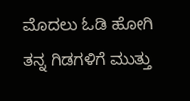ಮೊದಲು ಓಡಿ ಹೋಗಿ ತನ್ನ ಗಿಡಗಳಿಗೆ ಮುತ್ತು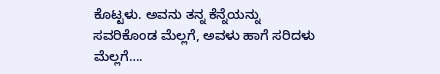ಕೊಟ್ಟಳು. ಅವನು ತನ್ನ ಕೆನ್ನೆಯನ್ನು ಸವರಿಕೊಂಡ ಮೆಲ್ಲಗೆ, ಅವಳು ಹಾಗೆ ಸರಿದಳು ಮೆಲ್ಲಗೆ….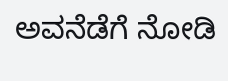ಅವನೆಡೆಗೆ ನೋಡಿ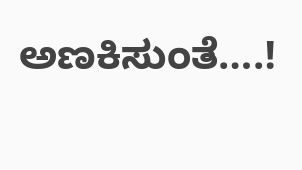ಅಣಕಿಸುಂತೆ….!